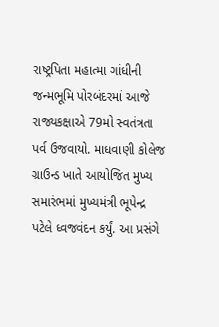રાષ્ટ્રપિતા મહાત્મા ગાંધીની જન્મભૂમિ પોરબંદરમાં આજે રાજ્યકક્ષાએ 79મો સ્વતંત્રતા પર્વ ઉજવાયો. માધવાણી કોલેજ ગ્રાઉન્ડ ખાતે આયોજિત મુખ્ય સમારંભમાં મુખ્યમંત્રી ભૂપેન્દ્ર પટેલે ધ્વજવંદન કર્યું. આ પ્રસંગે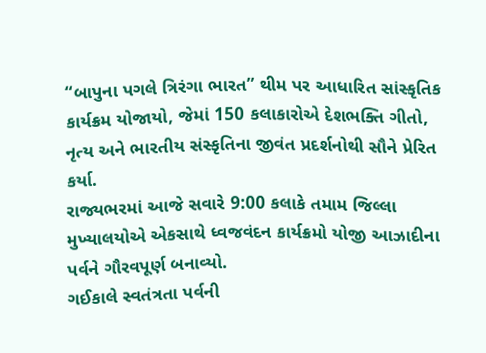“બાપુના પગલે ત્રિરંગા ભારત” થીમ પર આધારિત સાંસ્કૃતિક કાર્યક્રમ યોજાયો, જેમાં 150 કલાકારોએ દેશભક્તિ ગીતો, નૃત્ય અને ભારતીય સંસ્કૃતિના જીવંત પ્રદર્શનોથી સૌને પ્રેરિત કર્યા.
રાજ્યભરમાં આજે સવારે 9:00 કલાકે તમામ જિલ્લા મુખ્યાલયોએ એકસાથે ધ્વજવંદન કાર્યક્રમો યોજી આઝાદીના પર્વને ગૌરવપૂર્ણ બનાવ્યો.
ગઈકાલે સ્વતંત્રતા પર્વની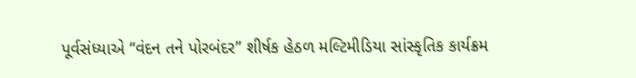પૂર્વસંધ્યાએ “વંદન તને પોરબંદર” શીર્ષક હેઠળ મલ્ટિમીડિયા સાંસ્કૃતિક કાર્યક્રમ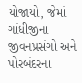યોજાયો, જેમાં ગાંધીજીના જીવનપ્રસંગો અને પોરબંદરના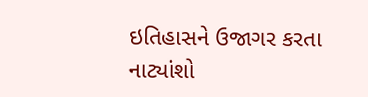ઇતિહાસને ઉજાગર કરતા નાટ્યાંશો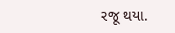રજૂ થયા.